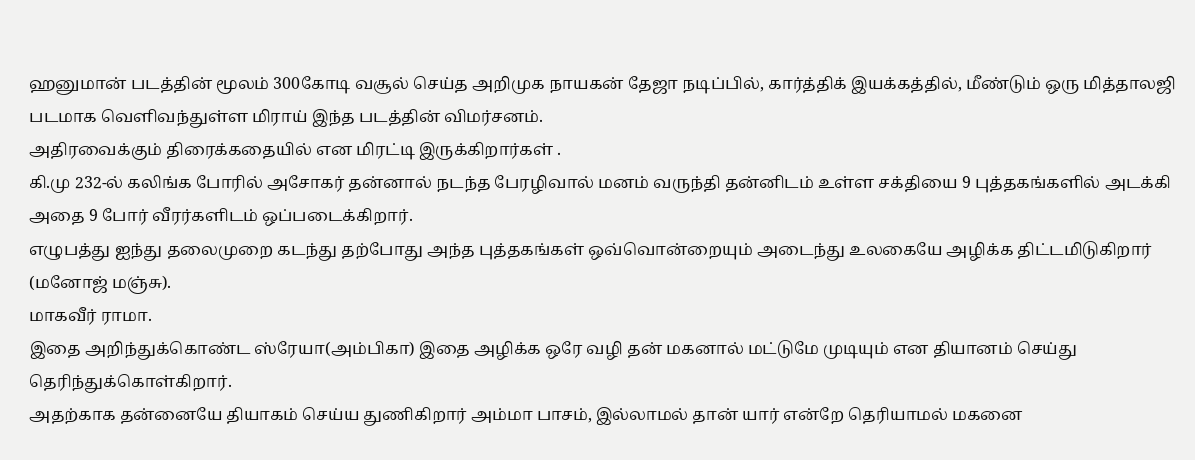ஹனுமான் படத்தின் மூலம் 300கோடி வசூல் செய்த அறிமுக நாயகன் தேஜா நடிப்பில், கார்த்திக் இயக்கத்தில், மீண்டும் ஒரு மித்தாலஜி படமாக வெளிவந்துள்ள மிராய் இந்த படத்தின் விமர்சனம்.
அதிரவைக்கும் திரைக்கதையில் என மிரட்டி இருக்கிறார்கள் .
கி.மு 232-ல் கலிங்க போரில் அசோகர் தன்னால் நடந்த பேரழிவால் மனம் வருந்தி தன்னிடம் உள்ள சக்தியை 9 புத்தகங்களில் அடக்கி அதை 9 போர் வீரர்களிடம் ஒப்படைக்கிறார்.
எழுபத்து ஐந்து தலைமுறை கடந்து தற்போது அந்த புத்தகங்கள் ஒவ்வொன்றையும் அடைந்து உலகையே அழிக்க திட்டமிடுகிறார் (மனோஜ் மஞ்சு).
மாகவீர் ராமா.
இதை அறிந்துக்கொண்ட ஸ்ரேயா(அம்பிகா) இதை அழிக்க ஒரே வழி தன் மகனால் மட்டுமே முடியும் என தியானம் செய்து தெரிந்துக்கொள்கிறார்.
அதற்காக தன்னையே தியாகம் செய்ய துணிகிறார் அம்மா பாசம், இல்லாமல் தான் யார் என்றே தெரியாமல் மகனை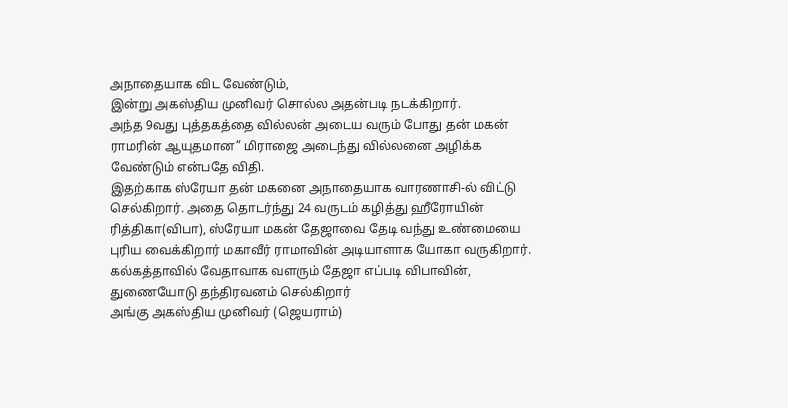அநாதையாக விட வேண்டும்,
இன்று அகஸ்திய முனிவர் சொல்ல அதன்படி நடக்கிறார்.
அந்த 9வது புத்தகத்தை வில்லன் அடைய வரும் போது தன் மகன் ராமரின் ஆயுதமான” மிராஜை அடைந்து வில்லனை அழிக்க வேண்டும் என்பதே விதி.
இதற்காக ஸ்ரேயா தன் மகனை அநாதையாக வாரணாசி-ல் விட்டு செல்கிறார். அதை தொடர்ந்து 24 வருடம் கழித்து ஹீரோயின் ரித்திகா(விபா), ஸ்ரேயா மகன் தேஜாவை தேடி வந்து உண்மையை புரிய வைக்கிறார் மகாவீர் ராமாவின் அடியாளாக யோகா வருகிறார்.
கல்கத்தாவில் வேதாவாக வளரும் தேஜா எப்படி விபாவின், துணையோடு தந்திரவனம் செல்கிறார்
அங்கு அகஸ்திய முனிவர் (ஜெயராம்)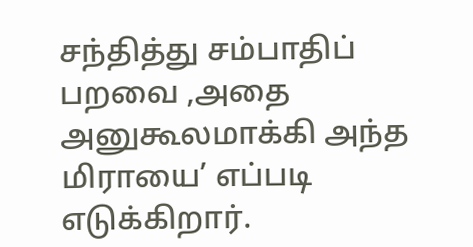சந்தித்து சம்பாதிப் பறவை ,அதை அனுகூலமாக்கி அந்த மிராயை’ எப்படி எடுக்கிறார்.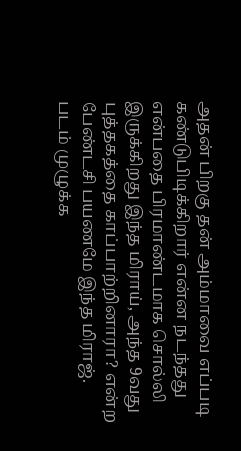அதன் பிறகு தன் அம்மாவை எப்படி கண்டுபிடிக்கிறார் என்ன நடந்தது என்பதை பிரமாண்டமாக சொல்லி இருக்கிறது இந்த மிராய், அந்த 9வது புத்தகத்தை காப்பாற்றினாரா? என்ற பேண்டசி பயணமே இந்த மிராஜ்.
படம் முழுக்க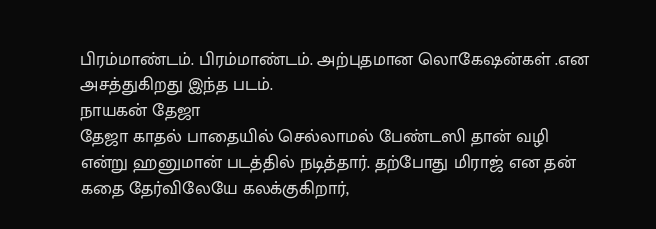பிரம்மாண்டம். பிரம்மாண்டம். அற்புதமான லொகேஷன்கள் .என அசத்துகிறது இந்த படம்.
நாயகன் தேஜா
தேஜா காதல் பாதையில் செல்லாமல் பேண்டஸி தான் வழி என்று ஹனுமான் படத்தில் நடித்தார். தற்போது மிராஜ் என தன் கதை தேர்விலேயே கலக்குகிறார்,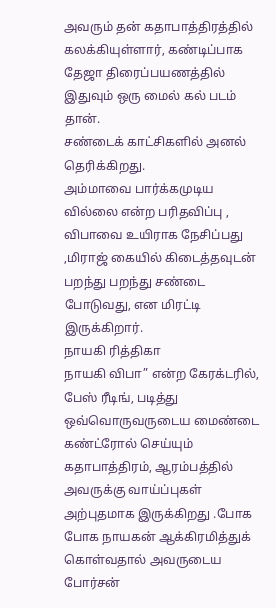அவரும் தன் கதாபாத்திரத்தில் கலக்கியுள்ளார், கண்டிப்பாக தேஜா திரைப்பயணத்தில் இதுவும் ஒரு மைல் கல் படம் தான்.
சண்டைக் காட்சிகளில் அனல் தெரிக்கிறது.
அம்மாவை பார்க்கமுடிய வில்லை என்ற பரிதவிப்பு , விபாவை உயிராக நேசிப்பது ,மிராஜ் கையில் கிடைத்தவுடன் பறந்து பறந்து சண்டை போடுவது, என மிரட்டி இருக்கிறார்.
நாயகி ரித்திகா
நாயகி விபா” என்ற கேரக்டரில்,
பேஸ் ரீடிங், படித்து ஒவ்வொருவருடைய மைண்டை கண்ட்ரோல் செய்யும் கதாபாத்திரம், ஆரம்பத்தில் அவருக்கு வாய்ப்புகள் அற்புதமாக இருக்கிறது .போக போக நாயகன் ஆக்கிரமித்துக் கொள்வதால் அவருடைய போர்சன்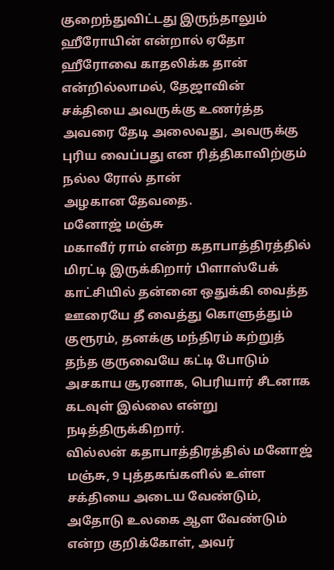குறைந்துவிட்டது இருந்தாலும்
ஹீரோயின் என்றால் ஏதோ ஹீரோவை காதலிக்க தான் என்றில்லாமல், தேஜாவின் சக்தியை அவருக்கு உணர்த்த அவரை தேடி அலைவது, அவருக்கு புரிய வைப்பது என ரித்திகாவிற்கும் நல்ல ரோல் தான்
அழகான தேவதை.
மனோஜ் மஞ்சு
மகாவீர் ராம் என்ற கதாபாத்திரத்தில் மிரட்டி இருக்கிறார் பிளாஸ்பேக் காட்சியில் தன்னை ஒதுக்கி வைத்த ஊரையே தீ வைத்து கொளுத்தும் குரூரம், தனக்கு மந்திரம் கற்றுத் தந்த குருவையே கட்டி போடும் அசகாய சூரனாக, பெரியார் சீடனாக கடவுள் இல்லை என்று நடித்திருக்கிறார்.
வில்லன் கதாபாத்திரத்தில் மனோஜ் மஞ்சு, 9 புத்தகங்களில் உள்ள சக்தியை அடைய வேண்டும், அதோடு உலகை ஆள வேண்டும் என்ற குறிக்கோள், அவர்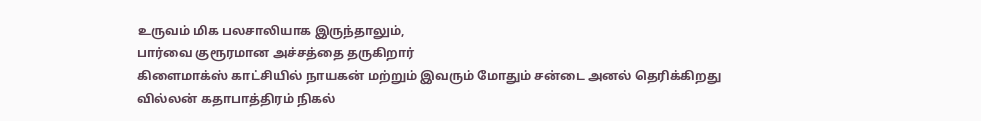உருவம் மிக பலசாலியாக இருந்தாலும்,
பார்வை குரூரமான அச்சத்தை தருகிறார்
கிளைமாக்ஸ் காட்சியில் நாயகன் மற்றும் இவரும் மோதும் சன்டை அனல் தெரிக்கிறது
வில்லன் கதாபாத்திரம் நிகல்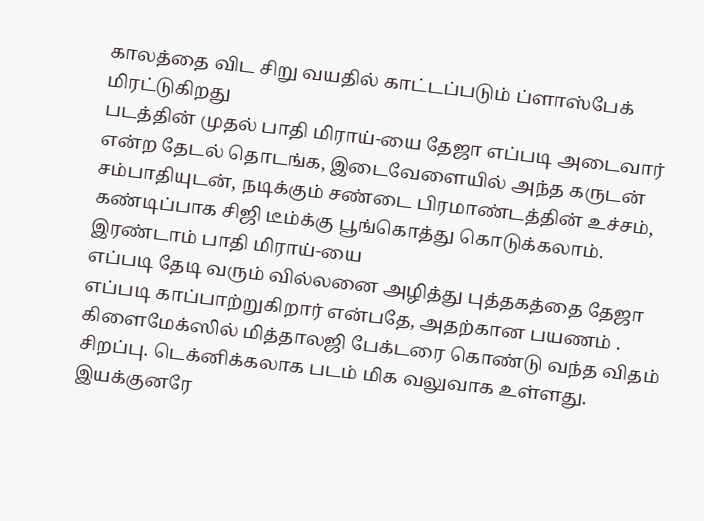காலத்தை விட சிறு வயதில் காட்டப்படும் ப்ளாஸ்பேக் மிரட்டுகிறது
படத்தின் முதல் பாதி மிராய்-யை தேஜா எப்படி அடைவார் என்ற தேடல் தொடங்க, இடைவேளையில் அந்த கருடன் சம்பாதியுடன், நடிக்கும் சண்டை பிரமாண்டத்தின் உச்சம், கண்டிப்பாக சிஜி டீம்க்கு பூங்கொத்து கொடுக்கலாம்.
இரண்டாம் பாதி மிராய்-யை
எப்படி தேடி வரும் வில்லனை அழித்து புத்தகத்தை தேஜா எப்படி காப்பாற்றுகிறார் என்பதே, அதற்கான பயணம் . கிளைமேக்ஸில் மித்தாலஜி பேக்டரை கொண்டு வந்த விதம் சிறப்பு. டெக்னிக்கலாக படம் மிக வலுவாக உள்ளது.
இயக்குனரே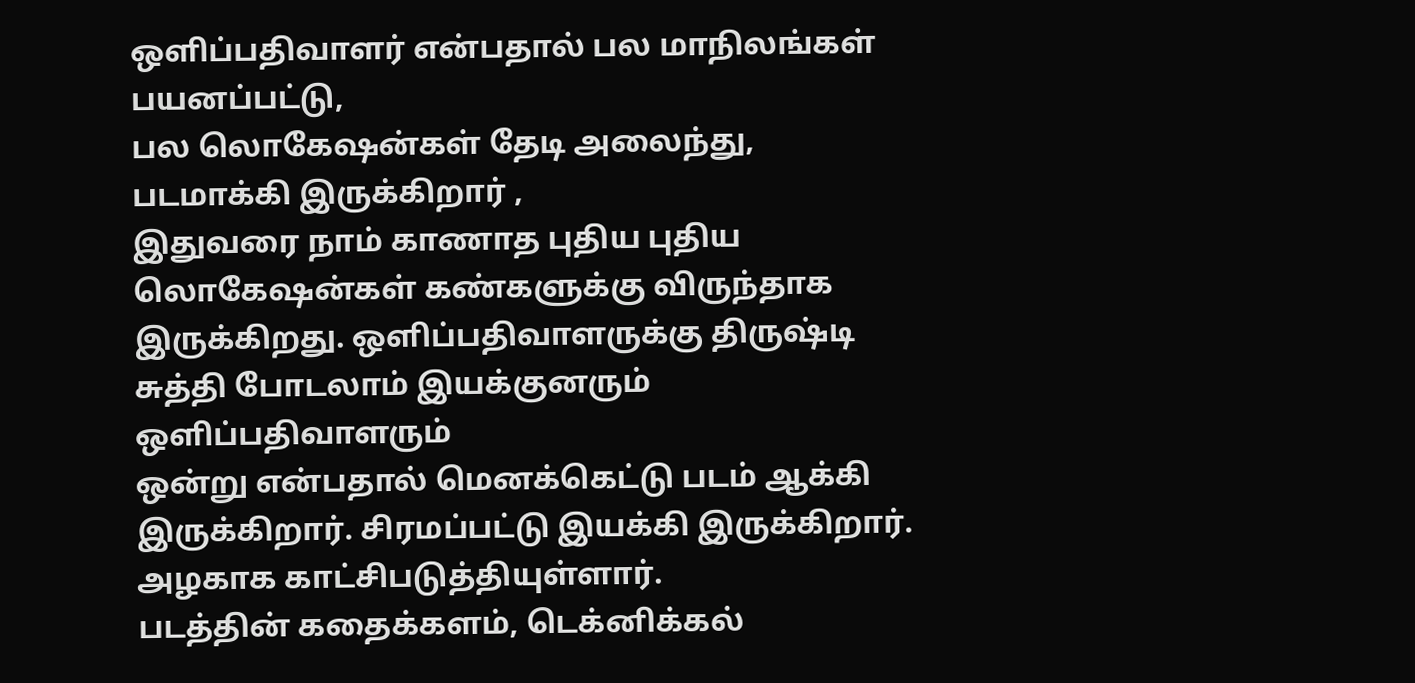ஒளிப்பதிவாளர் என்பதால் பல மாநிலங்கள் பயனப்பட்டு,
பல லொகேஷன்கள் தேடி அலைந்து, படமாக்கி இருக்கிறார் ,
இதுவரை நாம் காணாத புதிய புதிய லொகேஷன்கள் கண்களுக்கு விருந்தாக இருக்கிறது. ஒளிப்பதிவாளருக்கு திருஷ்டி சுத்தி போடலாம் இயக்குனரும் ஒளிப்பதிவாளரும்
ஒன்று என்பதால் மெனக்கெட்டு படம் ஆக்கி இருக்கிறார். சிரமப்பட்டு இயக்கி இருக்கிறார்.
அழகாக காட்சிபடுத்தியுள்ளார்.
படத்தின் கதைக்களம், டெக்னிக்கல்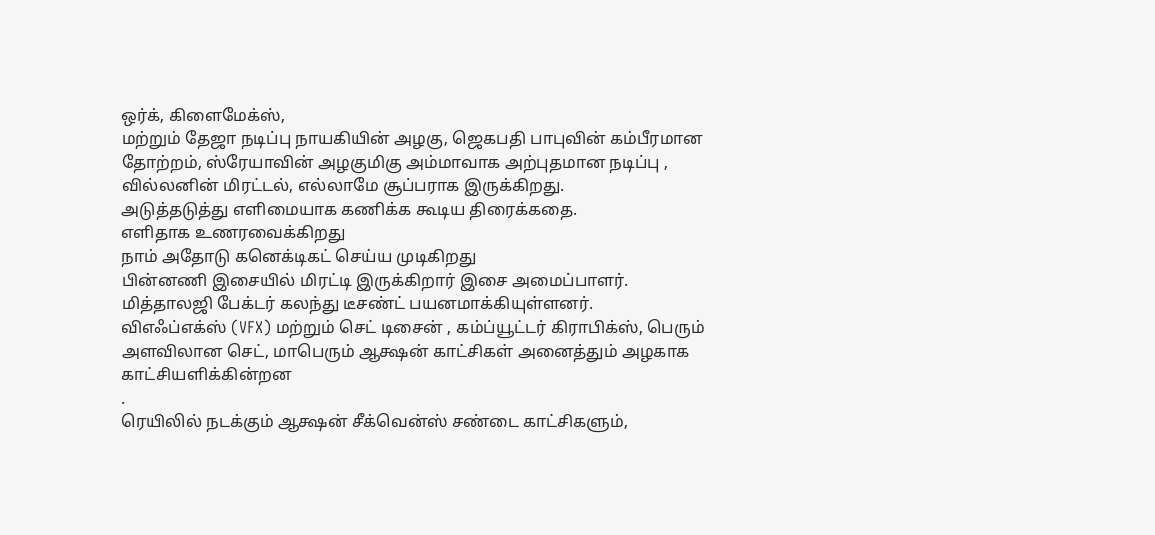ஒர்க், கிளைமேக்ஸ்,
மற்றும் தேஜா நடிப்பு நாயகியின் அழகு, ஜெகபதி பாபுவின் கம்பீரமான தோற்றம், ஸ்ரேயாவின் அழகுமிகு அம்மாவாக அற்புதமான நடிப்பு ,
வில்லனின் மிரட்டல், எல்லாமே சூப்பராக இருக்கிறது.
அடுத்தடுத்து எளிமையாக கணிக்க கூடிய திரைக்கதை.
எளிதாக உணரவைக்கிறது
நாம் அதோடு கனெக்டிகட் செய்ய முடிகிறது
பின்னணி இசையில் மிரட்டி இருக்கிறார் இசை அமைப்பாளர்.
மித்தாலஜி பேக்டர் கலந்து டீசண்ட் பயனமாக்கியுள்ளனர்.
விஎஃப்எக்ஸ் (VFX) மற்றும் செட் டிசைன் , கம்ப்யூட்டர் கிராபிக்ஸ், பெரும் அளவிலான செட், மாபெரும் ஆக்ஷன் காட்சிகள் அனைத்தும் அழகாக காட்சியளிக்கின்றன
.
ரெயிலில் நடக்கும் ஆக்ஷன் சீக்வென்ஸ் சண்டை காட்சிகளும்,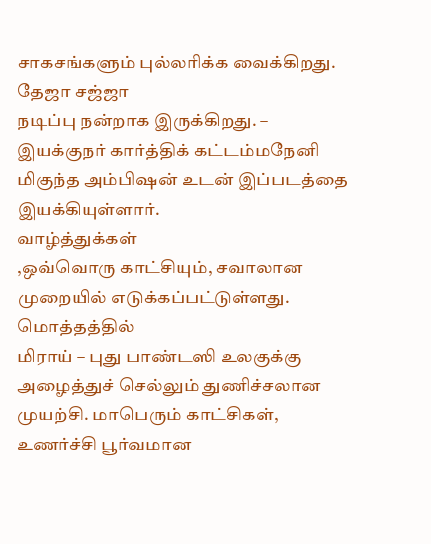சாகசங்களும் புல்லரிக்க வைக்கிறது.
தேஜா சஜ்ஜா
நடிப்பு நன்றாக இருக்கிறது. –
இயக்குநர் கார்த்திக் கட்டம்மநேனி மிகுந்த அம்பிஷன் உடன் இப்படத்தை இயக்கியுள்ளார்.
வாழ்த்துக்கள்
,ஒவ்வொரு காட்சியும், சவாலான முறையில் எடுக்கப்பட்டுள்ளது.
மொத்தத்தில்
மிராய் – புது பாண்டஸி உலகுக்கு அழைத்துச் செல்லும் துணிச்சலான முயற்சி. மாபெரும் காட்சிகள், உணர்ச்சி பூர்வமான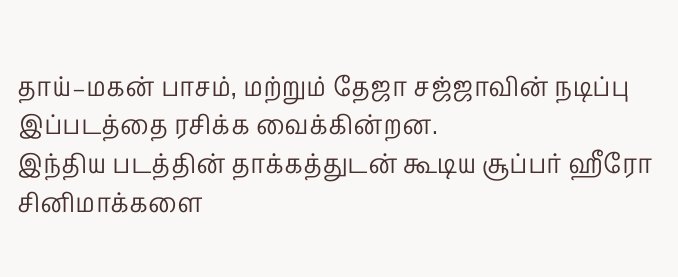தாய்–மகன் பாசம், மற்றும் தேஜா சஜ்ஜாவின் நடிப்பு இப்படத்தை ரசிக்க வைக்கின்றன.
இந்திய படத்தின் தாக்கத்துடன் கூடிய சூப்பர் ஹீரோ சினிமாக்களை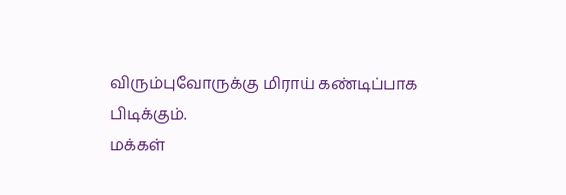விரும்புவோருக்கு மிராய் கண்டிப்பாக
பிடிக்கும்.
மக்கள்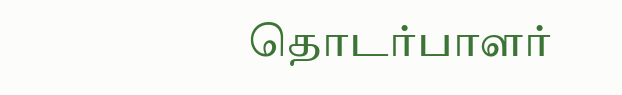தொடர்பாளர்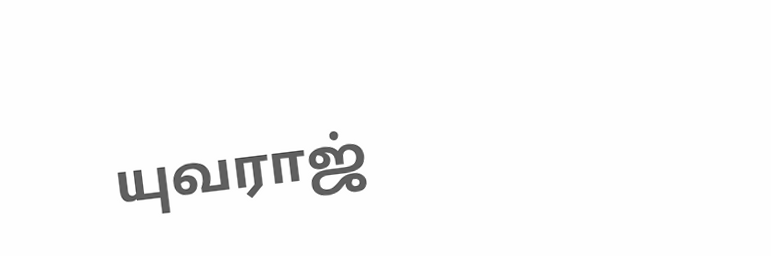யுவராஜ்